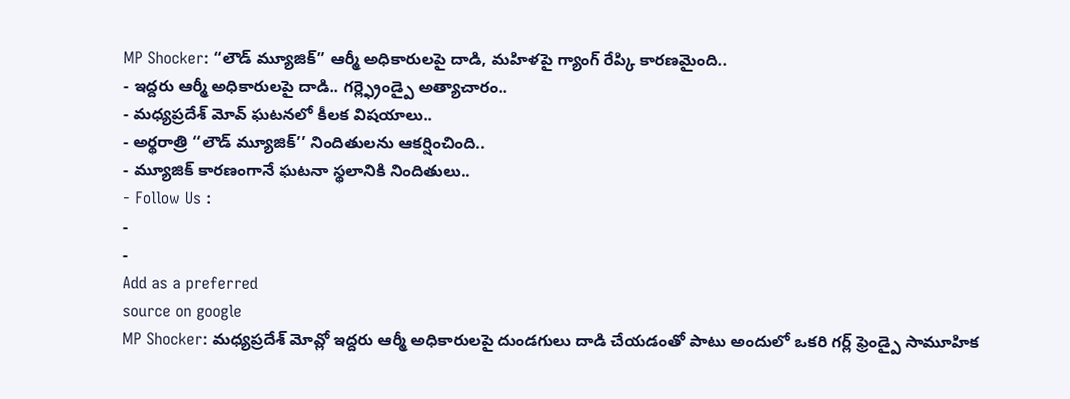MP Shocker: “లౌడ్ మ్యూజిక్” ఆర్మీ అధికారులపై దాడి, మహిళపై గ్యాంగ్ రేప్కి కారణమైంది..
- ఇద్దరు ఆర్మీ అధికారులపై దాడి.. గర్ల్ఫ్రెండ్పై అత్యాచారం..
- మధ్యప్రదేశ్ మోవ్ ఘటనలో కీలక విషయాలు..
- అర్థరాత్రి ‘‘లౌడ్ మ్యూజిక్’’ నిందితులను ఆకర్షించింది..
- మ్యూజిక్ కారణంగానే ఘటనా స్థలానికి నిందితులు..
- Follow Us :
-
-
Add as a preferred
source on google
MP Shocker: మధ్యప్రదేశ్ మోవ్లో ఇద్దరు ఆర్మీ అధికారులపై దుండగులు దాడి చేయడంతో పాటు అందులో ఒకరి గర్ల్ ఫ్రెండ్పై సామూహిక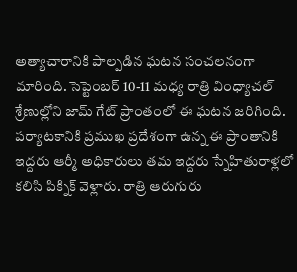అత్యాచారానికి పాల్పడిన ఘటన సంచలనంగా మారింది. సెప్టెంబర్ 10-11 మధ్య రాత్రి వింధ్యాచల్ శ్రేణుల్లోని జామ్ గేట్ ప్రాంతంలో ఈ ఘటన జరిగింది. పర్యాటకానికి ప్రముఖ ప్రదేశంగా ఉన్న ఈ ప్రాంతానికి ఇద్దరు ఆర్మీ అధికారులు తమ ఇద్దరు స్నేహితురాళ్లలో కలిసి పిక్నిక్ వెళ్లారు. రాత్రి ఆరుగురు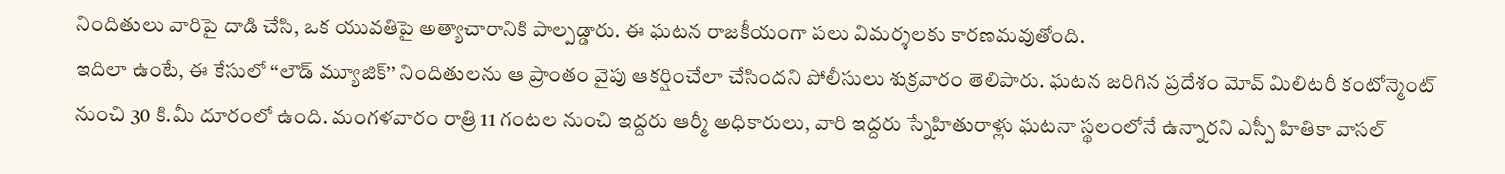నిందితులు వారిపై దాడి చేసి, ఒక యువతిపై అత్యాచారానికి పాల్పడ్డారు. ఈ ఘటన రాజకీయంగా పలు విమర్శలకు కారణమవుతోంది.
ఇదిలా ఉంటే, ఈ కేసులో ‘‘లౌడ్ మ్యూజిక్’’ నిందితులను ఆ ప్రాంతం వైపు ఆకర్షించేలా చేసిందని పోలీసులు శుక్రవారం తెలిపారు. ఘటన జరిగిన ప్రదేశం మోవ్ మిలిటరీ కంటోన్మెంట్ నుంచి 30 కి.మీ దూరంలో ఉంది. మంగళవారం రాత్రి 11 గంటల నుంచి ఇద్దరు ఆర్మీ అధికారులు, వారి ఇద్దరు స్నేహితురాళ్లు ఘటనా స్థలంలోనే ఉన్నారని ఎస్పీ హితికా వాసల్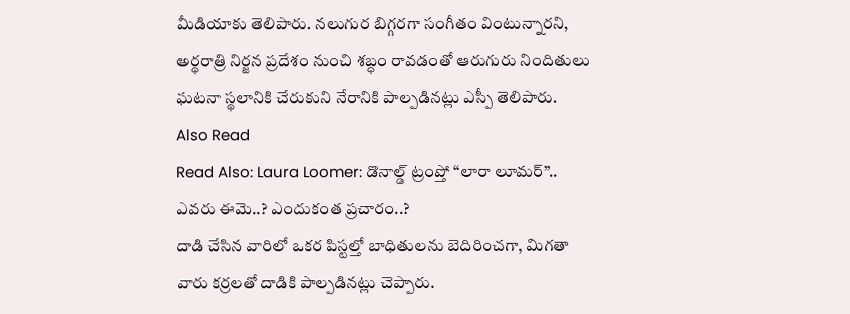మీడియాకు తెలిపారు. నలుగుర బిగ్గరగా సంగీతం వింటున్నారని, అర్థరాత్రి నిర్జన ప్రదేశం నుంచి శబ్ధం రావడంతో ఆరుగురు నిందితులు ఘటనా స్థలానికి చేరుకుని నేరానికి పాల్పడినట్లు ఎస్పీ తెలిపారు.
Also Read
Read Also: Laura Loomer: డొనాల్డ్ ట్రంప్తో “లారా లూమర్”.. ఎవరు ఈమె..? ఎందుకంత ప్రచారం..?
దాడి చేసిన వారిలో ఒకర పిస్టల్తో బాధితులను బెదిరించగా, మిగతా వారు కర్రలతో దాడికి పాల్పడినట్లు చెప్పారు.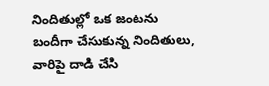నిందితుల్లో ఒక జంటను బందీగా చేసుకున్న నిందితులు, వారిపై దాడి చేసి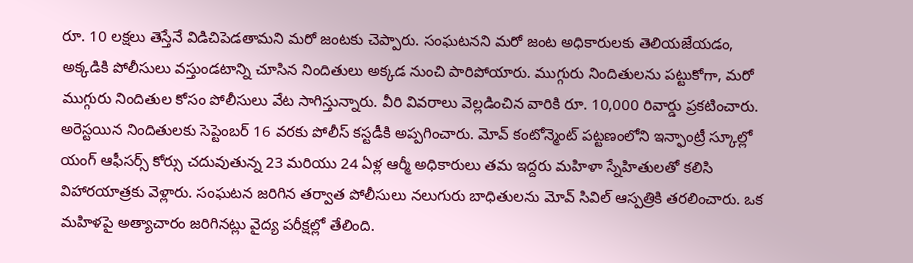రూ. 10 లక్షలు తెస్తేనే విడిచిపెడతామని మరో జంటకు చెప్పారు. సంఘటనని మరో జంట అధికారులకు తెలియజేయడం, అక్కడికి పోలీసులు వస్తుండటాన్ని చూసిన నిందితులు అక్కడ నుంచి పారిపోయారు. ముగ్గురు నిందితులను పట్టుకోగా, మరో ముగ్గురు నిందితుల కోసం పోలీసులు వేట సాగిస్తున్నారు. వీరి వివరాలు వెల్లడించిన వారికి రూ. 10,000 రివార్డు ప్రకటించారు.
అరెస్టయిన నిందితులకు సెప్టెంబర్ 16 వరకు పోలీస్ కస్టడీకి అప్పగించారు. మోవ్ కంటోన్మెంట్ పట్టణంలోని ఇన్ఫాంట్రీ స్కూల్లో యంగ్ ఆఫీసర్స్ కోర్సు చదువుతున్న 23 మరియు 24 ఏళ్ల ఆర్మీ అధికారులు తమ ఇద్దరు మహిళా స్నేహితులతో కలిసి విహారయాత్రకు వెళ్లారు. సంఘటన జరిగిన తర్వాత పోలీసులు నలుగురు బాధితులను మోవ్ సివిల్ ఆస్పత్రికి తరలించారు. ఒక మహిళపై అత్యాచారం జరిగినట్లు వైద్య పరీక్షల్లో తేలింది.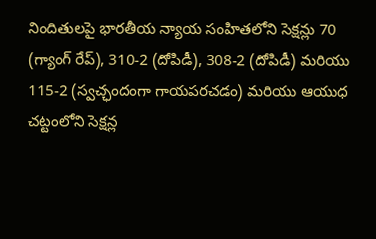నిందితులపై భారతీయ న్యాయ సంహితలోని సెక్షన్లు 70 (గ్యాంగ్ రేప్), 310-2 (దోపిడీ), 308-2 (దోపిడీ) మరియు 115-2 (స్వచ్ఛందంగా గాయపరచడం) మరియు ఆయుధ చట్టంలోని సెక్షన్ల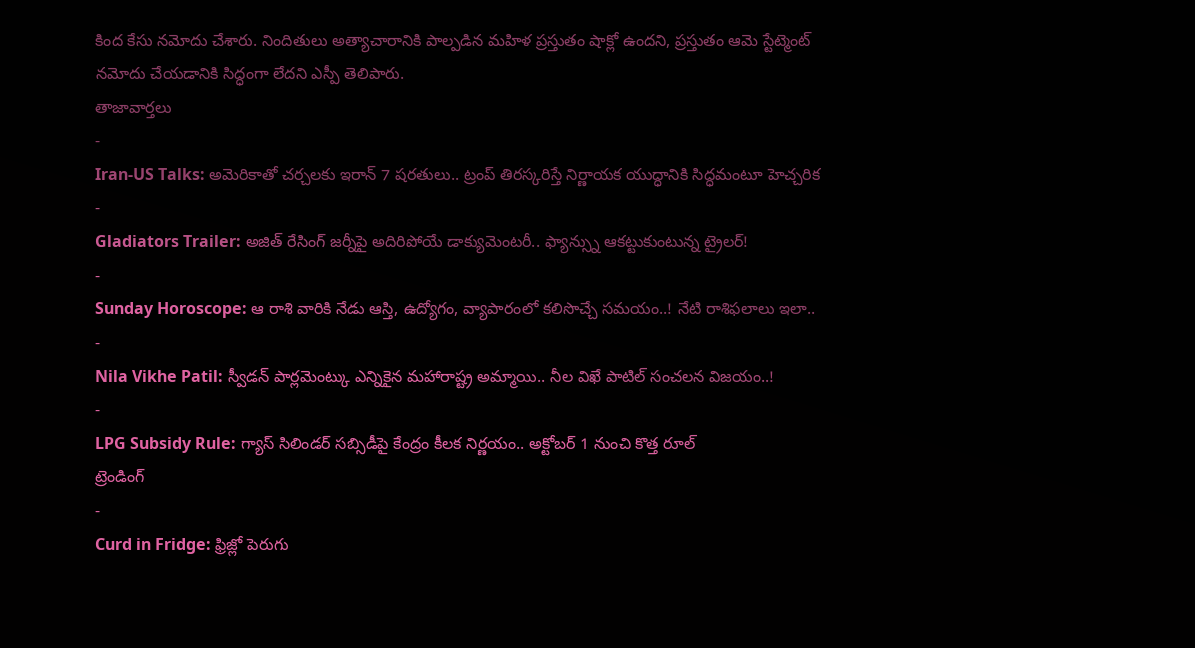కింద కేసు నమోదు చేశారు. నిందితులు అత్యాచారానికి పాల్పడిన మహిళ ప్రస్తుతం షాక్లో ఉందని, ప్రస్తుతం ఆమె స్టేట్మెంట్ నమోదు చేయడానికి సిద్ధంగా లేదని ఎస్పీ తెలిపారు.
తాజావార్తలు
-
Iran-US Talks: అమెరికాతో చర్చలకు ఇరాన్ 7 షరతులు.. ట్రంప్ తిరస్కరిస్తే నిర్ణాయక యుద్ధానికి సిద్ధమంటూ హెచ్చరిక
-
Gladiators Trailer: అజిత్ రేసింగ్ జర్నీపై అదిరిపోయే డాక్యుమెంటరీ.. ఫ్యాన్స్ను ఆకట్టుకుంటున్న ట్రైలర్!
-
Sunday Horoscope: ఆ రాశి వారికి నేడు ఆస్తి, ఉద్యోగం, వ్యాపారంలో కలిసొచ్చే సమయం..! నేటి రాశిఫలాలు ఇలా..
-
Nila Vikhe Patil: స్వీడన్ పార్లమెంట్కు ఎన్నికైన మహారాష్ట్ర అమ్మాయి.. నీల విఖే పాటిల్ సంచలన విజయం..!
-
LPG Subsidy Rule: గ్యాస్ సిలిండర్ సబ్సిడీపై కేంద్రం కీలక నిర్ణయం.. అక్టోబర్ 1 నుంచి కొత్త రూల్
ట్రెండింగ్
-
Curd in Fridge: ఫ్రిజ్లో పెరుగు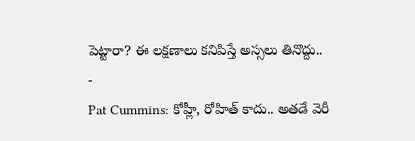పెట్టారా? ఈ లక్షణాలు కనిపిస్తే అస్సలు తినొద్దు..
-
Pat Cummins: కోహ్లీ, రోహిత్ కాదు.. అతడే వెరీ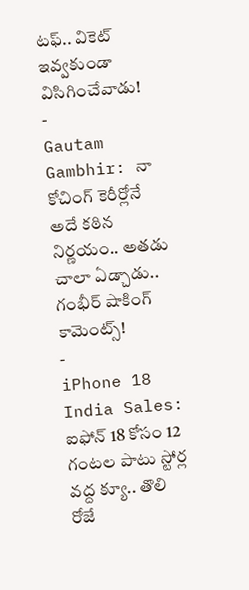టఫ్.. వికెట్ ఇవ్వకుండా విసిగించేవాడు!
-
Gautam Gambhir: నా కోచింగ్ కెరీర్లోనే అదే కఠిన నిర్ణయం.. అతడు చాలా ఏడ్చాడు.. గంభీర్ షాకింగ్ కామెంట్స్!
-
iPhone 18 India Sales: ఐఫోన్ 18 కోసం 12 గంటల పాటు స్టోర్ల వద్ద క్యూ.. తొలి రోజే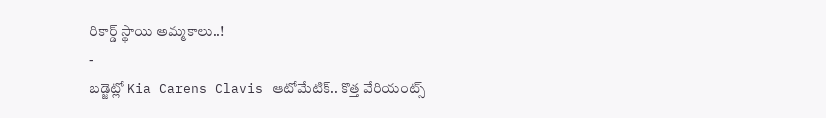రికార్డ్ స్థాయి అమ్మకాలు..!
-
బడ్జెట్లో Kia Carens Clavis ఆటోమేటిక్.. కొత్త వేరియంట్స్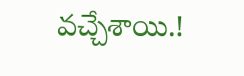వచ్చేశాయి.!